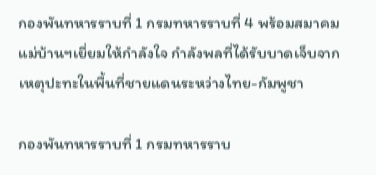กองพันทหารราบที่ 1 กรมทหารราบที่ 4 พร้อมสมาคมแม่บ้านฯเยี่ยมให้กำลังใจ กำลังพลที่ได้รับบาดเจ็บจากเหตุปะทะในพื้นที่ชายแดนระหว่างไทย-กัมพูชา

กองพันทหารราบที่ 1 กรมทหารราบ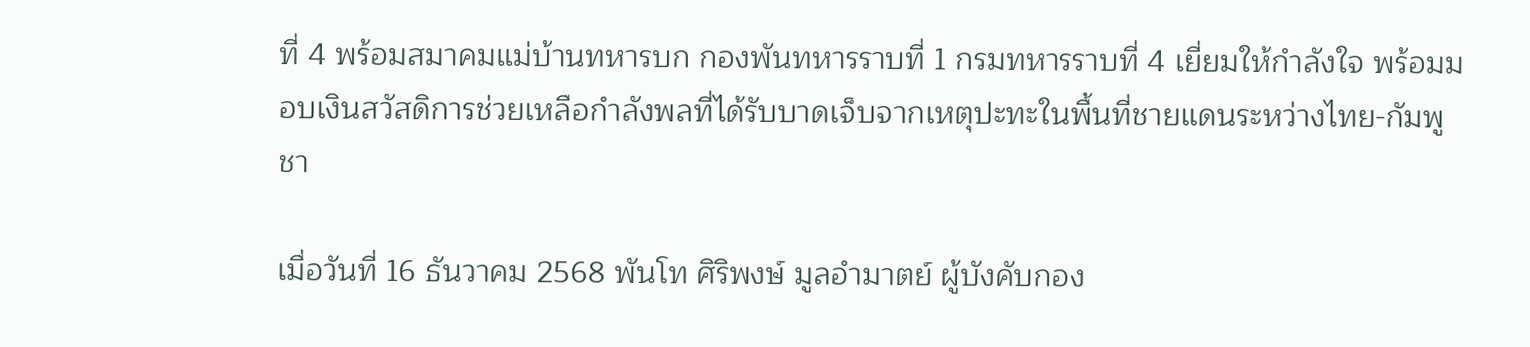ที่ 4 พร้อมสมาคมแม่บ้านทหารบก กองพันทหารราบที่ 1 กรมทหารราบที่ 4 เยี่ยมให้กำลังใจ พร้อมมอบเงินสวัสดิการช่วยเหลือกำลังพลที่ได้รับบาดเจ็บจากเหตุปะทะในพื้นที่ชายแดนระหว่างไทย-กัมพูชา

เมื่อวันที่ 16 ธันวาคม 2568 พันโท ศิริพงษ์ มูลอำมาตย์ ผู้บังคับกอง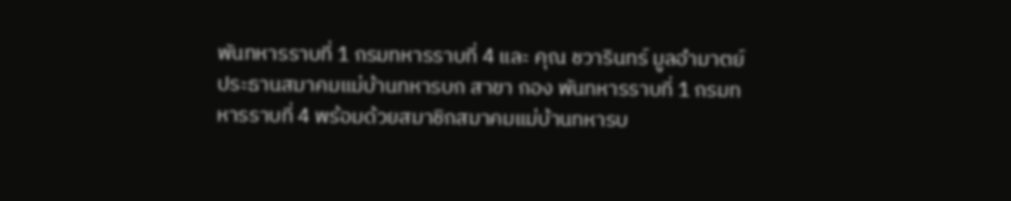พันทหารราบที่ 1 กรมทหารราบที่ 4 และ คุณ ชวารินทร์ มูลอำมาตย์ ประธานสมาคมแม่บ้านทหารบก สาขา กอง พันทหารราบที่ 1 กรมทหารราบที่ 4 พร้อมด้วยสมาชิกสมาคมแม่บ้านทหารบ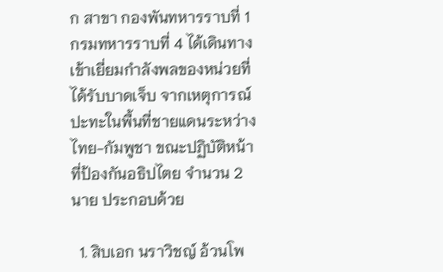ก สาขา กองพันทหารราบที่ 1 กรมทหารราบที่ 4 ได้เดินทางเข้าเยี่ยมกำลังพลของหน่วยที่ได้รับบาดเจ็บ จากเหตุการณ์ปะทะในพื้นที่ชายแดนระหว่างไทย-กัมพูชา ขณะปฏิบัติหน้าที่ป้องกันอธิปไตย จำนวน 2 นาย ประกอบด้วย

  1. สิบเอก นราวิชญ์ อ้วนโพ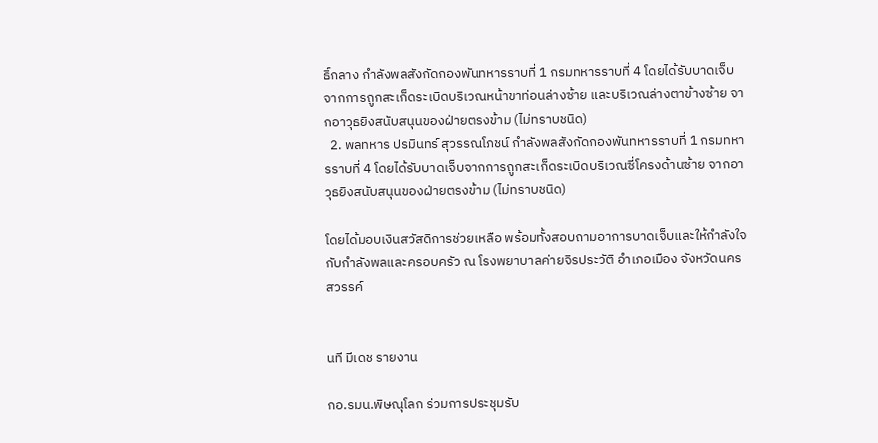ธิ์กลาง กำลังพลสังกัดกองพันทหารราบที่ 1 กรมทหารราบที่ 4 โดยได้รับบาดเจ็บจากการถูกสะเก็ดระเบิดบริเวณหน้าขาท่อนล่างซ้าย และบริเวณล่างตาข้างซ้าย จากอาวุธยิงสนับสนุนของฝ่ายตรงข้าม (ไม่ทราบชนิด)
  2. พลทหาร ปรมินทร์ สุวรรณโภชน์ กำลังพลสังกัดกองพันทหารราบที่ 1 กรมทหารราบที่ 4 โดยได้รับบาดเจ็บจากการถูกสะเก็ดระเบิดบริเวณซี่โครงด้านซ้าย จากอาวุธยิงสนับสนุนของฝ่ายตรงข้าม (ไม่ทราบชนิด)

โดยได้มอบเงินสวัสดิการช่วยเหลือ พร้อมทั้งสอบถามอาการบาดเจ็บและให้กำลังใจกับกำลังพลและครอบครัว ณ โรงพยาบาลค่ายจิรประวัติ อำเภอเมือง จังหวัดนครสวรรค์


นที มีเดช รายงาน

กอ.รมน.พิษณุโลก ร่วมการประชุมรับ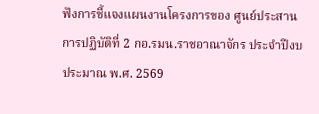ฟังการชี้แจงแผนงานโครงการของ ศูนย์ประสานการปฏิบัติที่ 2 กอ.รมน.ราชอาณาจักร ประจำปีงบประมาณ พ.ศ. 2569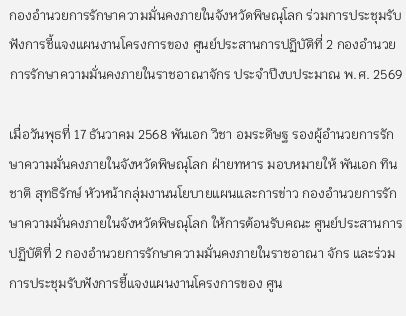กองอำนวยการรักษาความมั่นคงภายในจังหวัดพิษณุโลก ร่วมการประชุมรับฟังการชี้แจงแผนงานโครงการของ ศูนย์ประสานการปฏิบัติที่ 2 กองอำนวยการรักษาความมั่นคงภายในราชอาณาจักร ประจำปีงบประมาณ พ.ศ. 2569

เมื่อวันพุธที่ 17 ธันวาคม 2568 พันเอก วิชา อมระดิษฐ รองผู้อำนวยการรักษาความมั่นคงภายในจังหวัดพิษณุโลก ฝ่ายทหาร มอบหมายให้ พันเอก ทินชาติ สุทธิรักษ์ หัวหน้ากลุ่มงานนโยบายแผนและการข่าว กองอำนวยการรักษาความมั่นคงภายในจังหวัดพิษณุโลก ให้การต้อนรับคณะ ศูนย์ประสานการปฏิบัติที่ 2 กองอำนวยการรักษาความมั่นคงภายในราชอาณา จักร และร่วมการประชุมรับฟังการชี้แจงแผนงานโครงการของ ศูน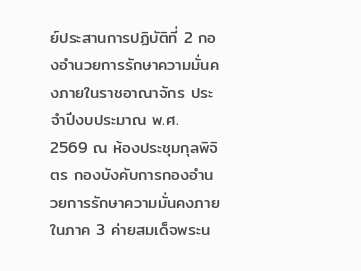ย์ประสานการปฏิบัติที่ 2 กองอำนวยการรักษาความมั่นคงภายในราชอาณาจักร ประจำปีงบประมาณ พ.ศ. 2569 ณ ห้องประชุมกุลพิจิตร กองบังคับการกองอำนวยการรักษาความมั่นคงภายในภาค 3 ค่ายสมเด็จพระน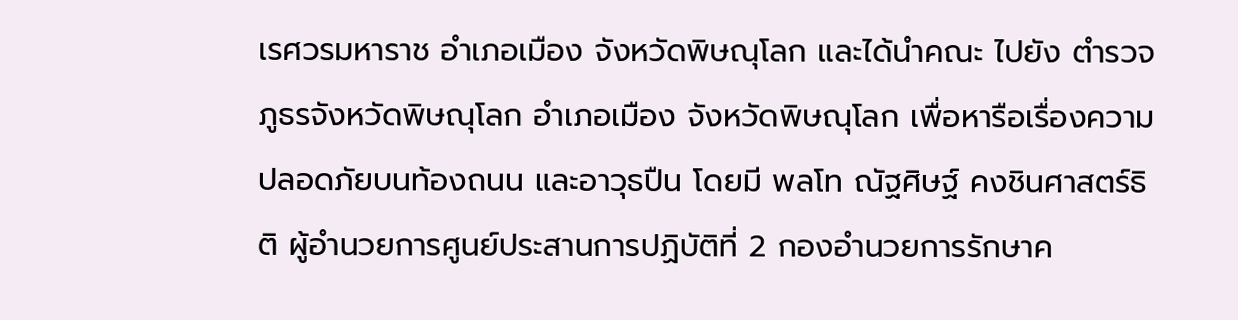เรศวรมหาราช อำเภอเมือง จังหวัดพิษณุโลก และได้นำคณะ ไปยัง ตำรวจภูธรจังหวัดพิษณุโลก อำเภอเมือง จังหวัดพิษณุโลก เพื่อหารือเรื่องความปลอดภัยบนท้องถนน และอาวุธปืน โดยมี พลโท ณัฐศิษฐ์ คงชินศาสตร์ธิติ ผู้อำนวยการศูนย์ประสานการปฏิบัติที่ 2 กองอำนวยการรักษาค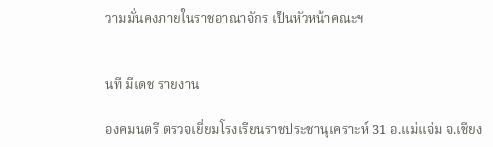วามมั่นคงภายในราชอาณาจักร เป็นหัวหน้าคณะฯ


นที มีเดช รายงาน

องคมนตรี ตรวจเยี่ยมโรงเรียนราชประชานุเคราะห์ 31 อ.แม่แจ่ม จ.เชียง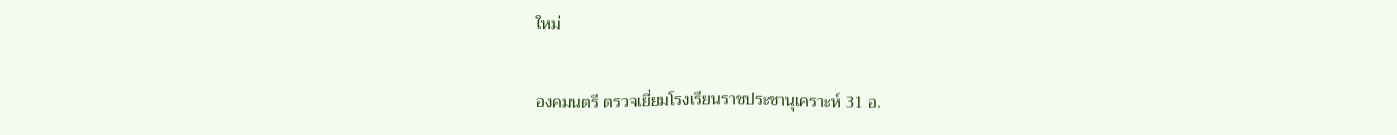ใหม่

องคมนตรี ตรวจเยี่ยมโรงเรียนราชประชานุเคราะห์ 31 อ.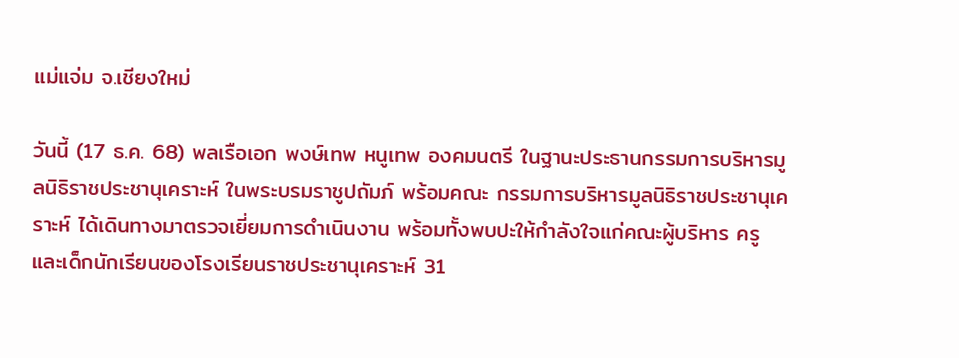แม่แจ่ม จ.เชียงใหม่

วันนี้ (17 ธ.ค. 68) พลเรือเอก พงษ์เทพ หนูเทพ องคมนตรี ในฐานะประธานกรรมการบริหารมูลนิธิราชประชานุเคราะห์ ในพระบรมราชูปถัมภ์ พร้อมคณะ กรรมการบริหารมูลนิธิราชประชานุเคราะห์ ได้เดินทางมาตรวจเยี่ยมการดำเนินงาน พร้อมทั้งพบปะให้กำลังใจแก่คณะผู้บริหาร ครู และเด็กนักเรียนของโรงเรียนราชประชานุเคราะห์ 31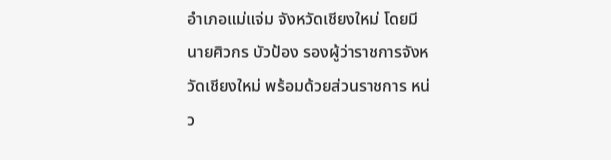อำเภอแม่แจ่ม จังหวัดเชียงใหม่ โดยมี นายศิวกร บัวป้อง รองผู้ว่าราชการจังหวัดเชียงใหม่ พร้อมด้วยส่วนราชการ หน่ว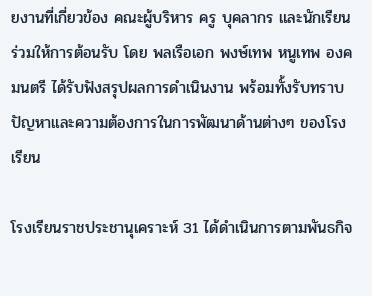ยงานที่เกี่ยวข้อง คณะผู้บริหาร ครู บุคลากร และนักเรียน ร่วมให้การต้อนรับ โดย พลเรือเอก พงษ์เทพ หนูเทพ องคมนตรี ได้รับฟังสรุปผลการดำเนินงาน พร้อมทั้งรับทราบปัญหาและความต้องการในการพัฒนาด้านต่างๆ ของโรงเรียน

โรงเรียนราชประชานุเคราะห์ 31 ได้ดำเนินการตามพันธกิจ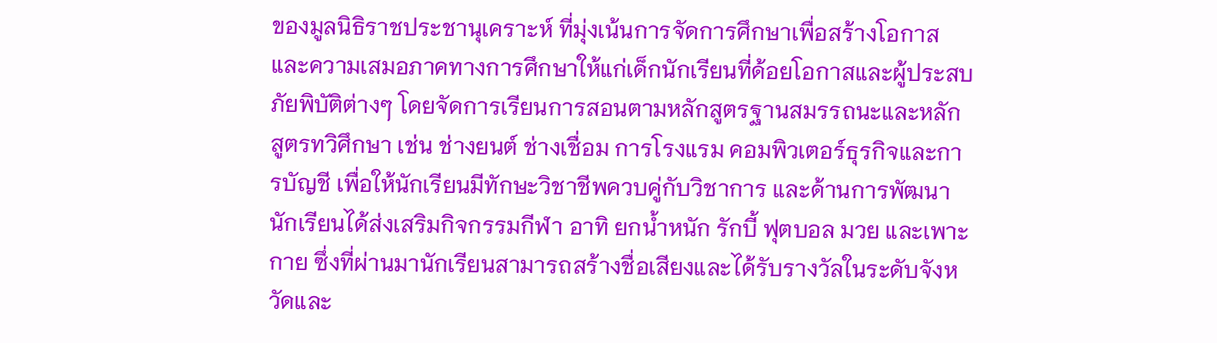ของมูลนิธิราชประชานุเคราะห์ ที่มุ่งเน้นการจัดการศึกษาเพื่อสร้างโอกาสและความเสมอภาคทางการศึกษาให้แก่เด็กนักเรียนที่ด้อยโอกาสและผู้ประสบภัยพิบัติต่างๆ โดยจัดการเรียนการสอนตามหลักสูตรฐานสมรรถนะและหลักสูตรทวิศึกษา เช่น ช่างยนต์ ช่างเชื่อม การโรงแรม คอมพิวเตอร์ธุรกิจและการบัญชี เพื่อให้นักเรียนมีทักษะวิชาชีพควบคู่กับวิชาการ และด้านการพัฒนานักเรียนได้ส่งเสริมกิจกรรมกีฬา อาทิ ยกน้ำหนัก รักบี้ ฟุตบอล มวย และเพาะกาย ซึ่งที่ผ่านมานักเรียนสามารถสร้างชื่อเสียงและได้รับรางวัลในระดับจังหวัดและ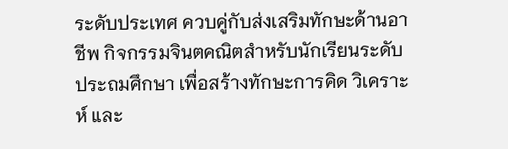ระดับประเทศ ควบคู่กับส่งเสริมทักษะด้านอาชีพ กิจกรรมจินตคณิตสำหรับนักเรียนระดับประถมศึกษา เพื่อสร้างทักษะการคิด วิเคราะห์ และ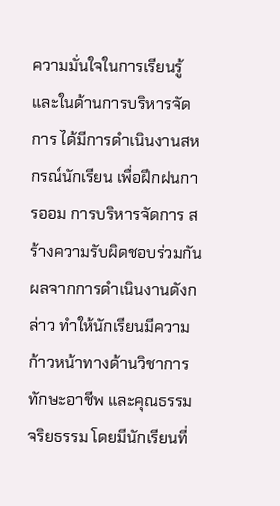ความมั่นใจในการเรียนรู้ และในด้านการบริหารจัดการ ได้มีการดำเนินงานสหกรณ์นักเรียน เพื่อฝึกฝนการออม การบริหารจัดการ สร้างความรับผิดชอบร่วมกัน ผลจากการดำเนินงานดังกล่าว ทำให้นักเรียนมีความก้าวหน้าทางด้านวิชาการ ทักษะอาชีพ และคุณธรรมจริยธรรม โดยมีนักเรียนที่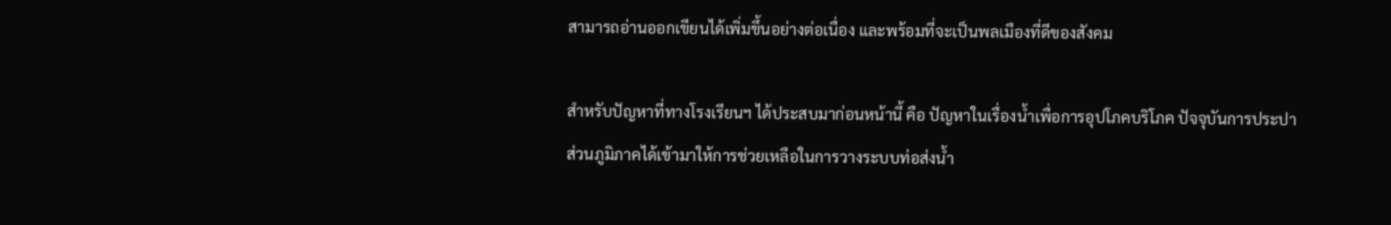สามารถอ่านออกเขียนได้เพิ่มขึ้นอย่างต่อเนื่อง และพร้อมที่จะเป็นพลเมืองที่ดีของสังคม

สำหรับปัญหาที่ทางโรงเรียนฯ ได้ประสบมาก่อนหน้านี้ คือ ปัญหาในเรื่องน้ำเพื่อการอุปโภคบริโภค ปัจจุบันการประปาส่วนภูมิภาคได้เข้ามาให้การช่วยเหลือในการวางระบบท่อส่งน้ำ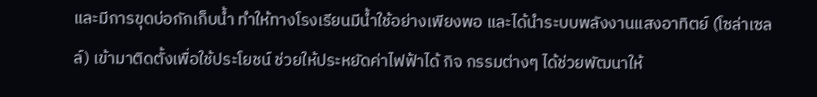และมีการขุดบ่อกักเก็บน้ำ ทำให้ทางโรงเรียนมีน้ำใช้อย่างเพียงพอ และได้นำระบบพลังงานแสงอาทิตย์ (โซล่าเซลล์) เข้ามาติดตั้งเพื่อใช้ประโยชน์ ช่วยให้ประหยัดค่าไฟฟ้าได้ กิจ กรรมต่างๆ ได้ช่วยพัฒนาให้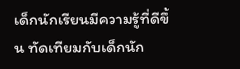เด็กนักเรียนมีความรู้ที่ดีขึ้น ทัดเทียมกับเด็กนัก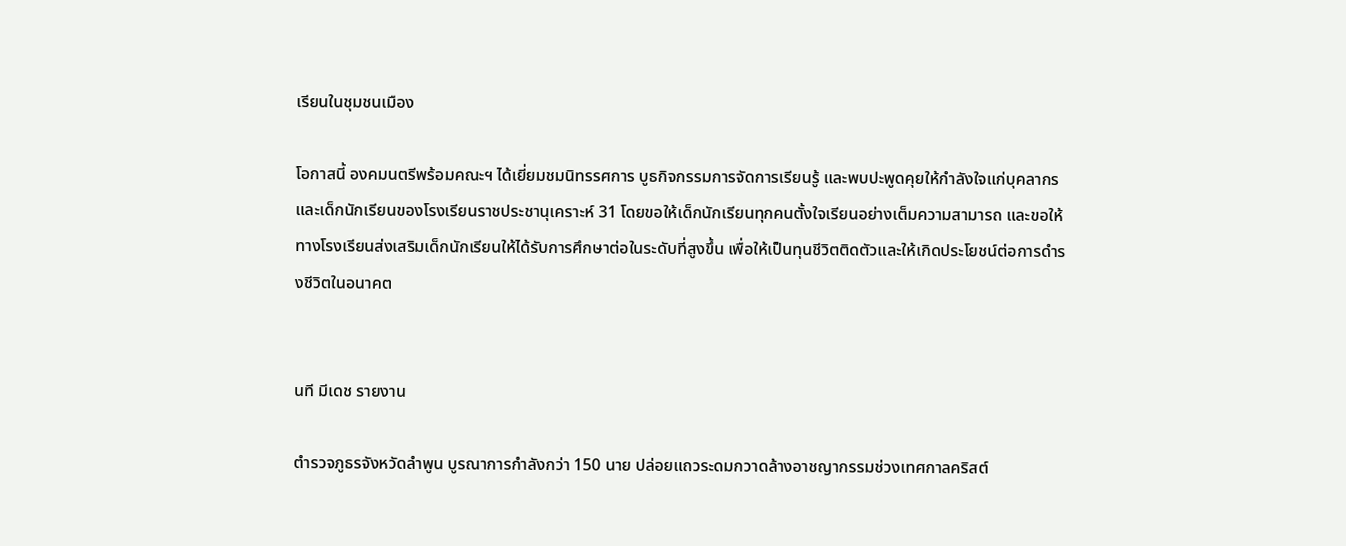เรียนในชุมชนเมือง

โอกาสนี้ องคมนตรีพร้อมคณะฯ ได้เยี่ยมชมนิทรรศการ บูธกิจกรรมการจัดการเรียนรู้ และพบปะพูดคุยให้กำลังใจแก่บุคลากรและเด็กนักเรียนของโรงเรียนราชประชานุเคราะห์ 31 โดยขอให้เด็กนักเรียนทุกคนตั้งใจเรียนอย่างเต็มความสามารถ และขอให้ทางโรงเรียนส่งเสริมเด็กนักเรียนให้ได้รับการศึกษาต่อในระดับที่สูงขึ้น เพื่อให้เป็นทุนชีวิตติดตัวและให้เกิดประโยชน์ต่อการดำรงชีวิตในอนาคต


นที มีเดช รายงาน

ตำรวจภูธรจังหวัดลำพูน บูรณาการกำลังกว่า 150 นาย ปล่อยแถวระดมกวาดล้างอาชญากรรมช่วงเทศกาลคริสต์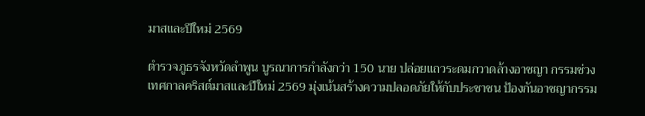มาสและปีใหม่ 2569

ตำรวจภูธรจังหวัดลำพูน บูรณาการกำลังกว่า 150 นาย ปล่อยแถวระดมกวาดล้างอาชญา กรรมช่วงเทศกาลคริสต์มาสและปีใหม่ 2569 มุ่งเน้นสร้างความปลอดภัยให้กับประชาชน ป้องกันอาชญากรรม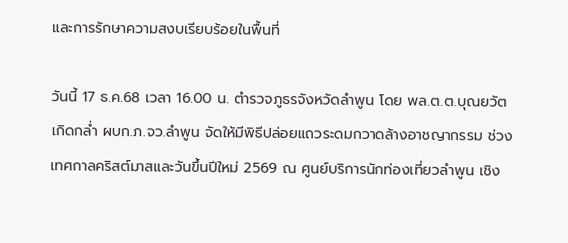และการรักษาความสงบเรียบร้อยในพื้นที่

วันนี้ 17 ธ.ค.68 เวลา 16.00 น. ตำรวจภูธรจังหวัดลำพูน โดย พล.ต.ต.บุณยวัต เกิดกล่ำ ผบก.ภ.จว.ลำพูน จัดให้มีพิธีปล่อยแถวระดมกวาดล้างอาชญากรรม ช่วงเทศกาลคริสต์มาสและวันขึ้นปีใหม่ 2569 ณ ศูนย์บริการนักท่องเที่ยวลำพูน เชิง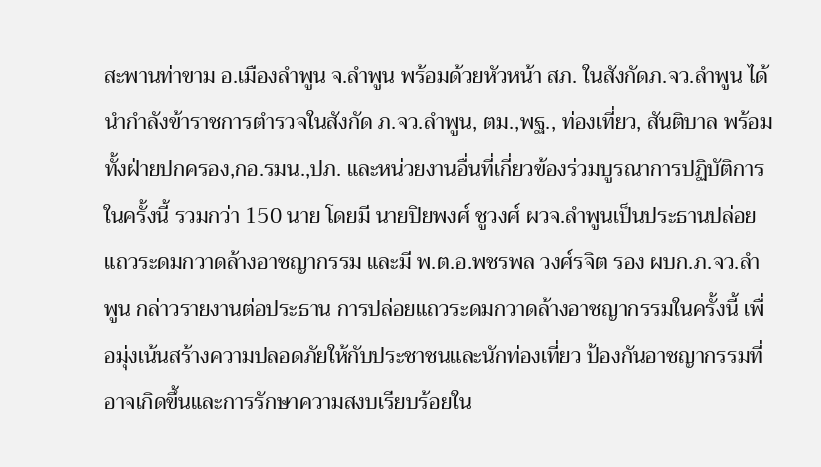สะพานท่าขาม อ.เมืองลำพูน จ.ลำพูน พร้อมด้วยหัวหน้า สภ. ในสังกัดภ.จว.ลำพูน ได้นำกำลังข้าราชการตำรวจในสังกัด ภ.จว.ลำพูน, ตม.,พฐ., ท่องเที่ยว, สันติบาล พร้อมทั้งฝ่ายปกครอง,กอ.รมน.,ปภ. และหน่วยงานอื่นที่เกี่ยวข้องร่วมบูรณาการปฏิบัติการในครั้งนี้ รวมกว่า 150 นาย โดยมี นายปิยพงศ์ ชูวงศ์ ผวจ.ลำพูนเป็นประธานปล่อยแถวระดมกวาดล้างอาชญากรรม และมี พ.ต.อ.พชรพล วงศ์รจิต รอง ผบก.ภ.จว.ลำพูน กล่าวรายงานต่อประธาน การปล่อยแถวระดมกวาดล้างอาชญากรรมในครั้งนี้ เพื่อมุ่งเน้นสร้างความปลอดภัยให้กับประชาชนและนักท่องเที่ยว ป้องกันอาชญากรรมที่อาจเกิดขึ้นและการรักษาความสงบเรียบร้อยใน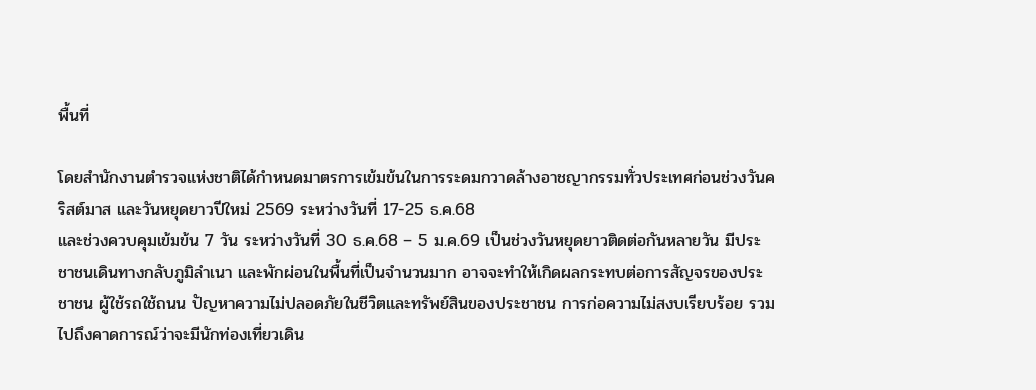พื้นที่

โดยสำนักงานตำรวจแห่งชาติได้กำหนดมาตรการเข้มข้นในการระดมกวาดล้างอาชญากรรมทั่วประเทศก่อนช่วงวันคริสต์มาส และวันหยุดยาวปีใหม่ 2569 ระหว่างวันที่ 17-25 ธ.ค.68
และช่วงควบคุมเข้มข้น 7 วัน ระหว่างวันที่ 30 ธ.ค.68 – 5 ม.ค.69 เป็นช่วงวันหยุดยาวติดต่อกันหลายวัน มีประชาชนเดินทางกลับภูมิลำเนา และพักผ่อนในพื้นที่เป็นจำนวนมาก อาจจะทำให้เกิดผลกระทบต่อการสัญจรของประชาชน ผู้ใช้รถใช้ถนน ปัญหาความไม่ปลอดภัยในชีวิตและทรัพย์สินของประชาชน การก่อความไม่สงบเรียบร้อย รวมไปถึงคาดการณ์ว่าจะมีนักท่องเที่ยวเดิน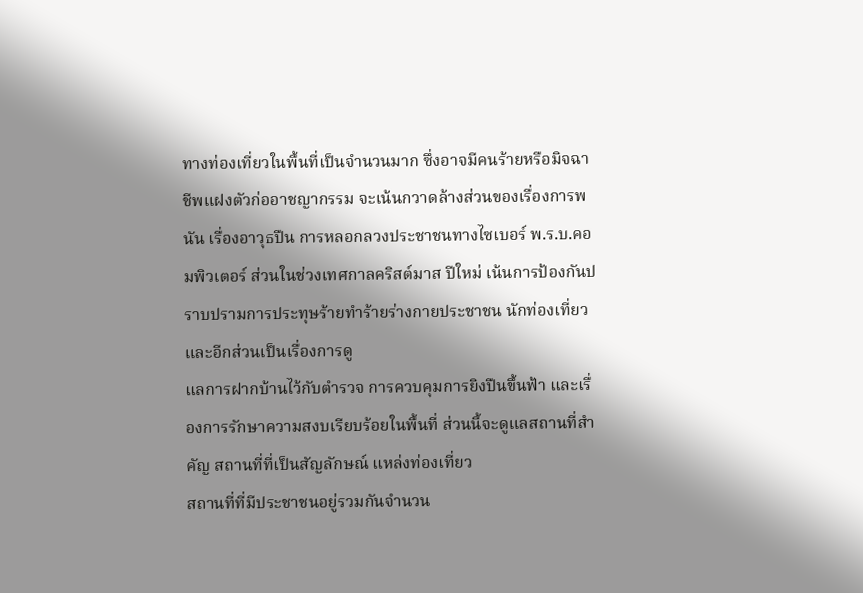ทางท่องเที่ยวในพื้นที่เป็นจำนวนมาก ซึ่งอาจมีคนร้ายหรือมิจฉาชีพแฝงตัวก่ออาชญากรรม จะเน้นกวาดล้างส่วนของเรื่องการพนัน เรื่องอาวุธปืน การหลอกลวงประชาชนทางไซเบอร์ พ.ร.บ.คอมพิวเตอร์ ส่วนในช่วงเทศกาลคริสต์มาส ปีใหม่ เน้นการป้องกันปราบปรามการประทุษร้ายทำร้ายร่างกายประชาชน นักท่องเที่ยว และอีกส่วนเป็นเรื่องการดู
แลการฝากบ้านไว้กับตำรวจ การควบคุมการยิงปืนขึ้นฟ้า และเรื่องการรักษาความสงบเรียบร้อยในพื้นที่ ส่วนนี้จะดูแลสถานที่สำคัญ สถานที่ที่เป็นสัญลักษณ์ แหล่งท่องเที่ยว
สถานที่ที่มีประชาชนอยู่รวมกันจำนวน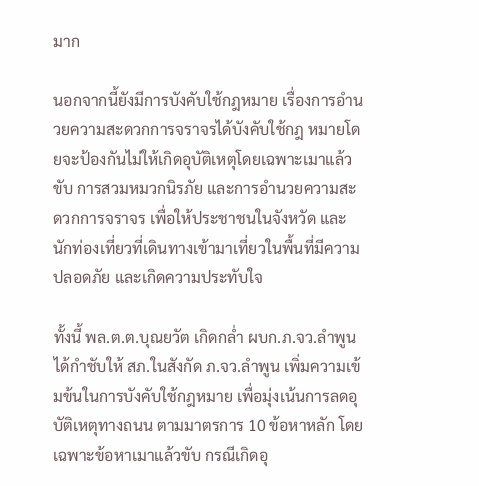มาก

นอกจากนี้ยังมีการบังคับใช้กฎหมาย เรื่องการอำนวยความสะดวกการจราจรได้บังคับใช้กฎ หมายโดยจะป้องกันไม่ให้เกิดอุบัติเหตุโดยเฉพาะเมาแล้วขับ การสวมหมวกนิรภัย และการอำนวยความสะดวกการจราจร เพื่อให้ประชาชนในจังหวัด และนักท่องเที่ยวที่เดินทางเข้ามาเที่ยวในพื้นที่มีความปลอดภัย และเกิดความประทับใจ

ทั้งนี้ พล.ต.ต.บุณยวัต เกิดกล่ำ ผบก.ภ.จว.ลำพูน ได้กำชับให้ สภ.ในสังกัด ภ.จว.ลำพูน เพิ่มความเข้มข้นในการบังคับใช้กฎหมาย เพื่อมุ่งเน้นการลดอุบัติเหตุทางถนน ตามมาตรการ 10 ข้อหาหลัก โดยเฉพาะข้อหาเมาแล้วขับ กรณีเกิดอุ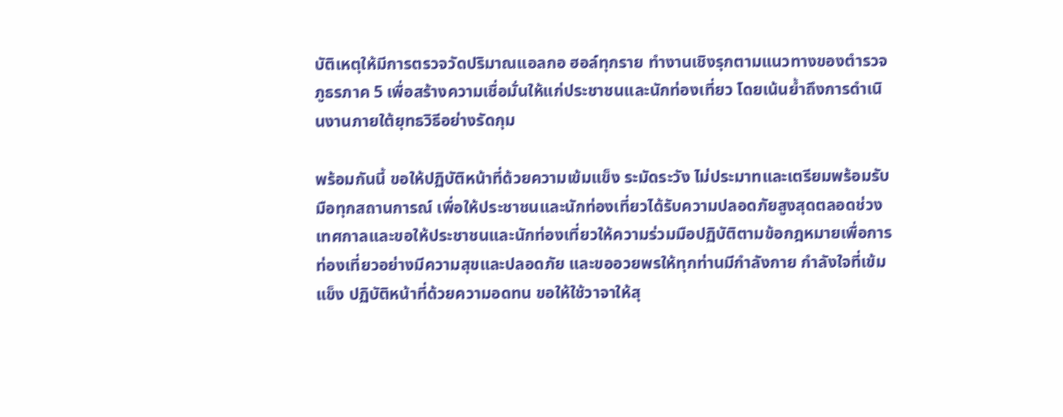บัติเหตุให้มีการตรวจวัดปริมาณแอลกอ ฮอล์ทุกราย ทำงานเชิงรุกตามแนวทางของตำรวจภูธรภาค 5 เพื่อสร้างความเชื่อมั่นให้แก่ประชาชนและนักท่องเที่ยว โดยเน้นย้ำถึงการดำเนินงานภายใต้ยุทธวิธีอย่างรัดกุม

พร้อมกันนี้ ขอให้ปฏิบัติหน้าที่ด้วยความเข้มแข็ง ระมัดระวัง ไม่ประมาทและเตรียมพร้อมรับ มือทุกสถานการณ์ เพื่อให้ประชาชนและนักท่องเที่ยวได้รับความปลอดภัยสูงสุดตลอดช่วงเทศกาลและขอให้ประชาชนและนักท่องเที่ยวให้ความร่วมมือปฏิบัติตามข้อกฎหมายเพื่อการท่องเที่ยวอย่างมีความสุขและปลอดภัย และขออวยพรให้ทุกท่านมีกำลังกาย กำลังใจที่เข้มแข็ง ปฏิบัติหน้าที่ด้วยความอดทน ขอให้ใช้วาจาให้สุ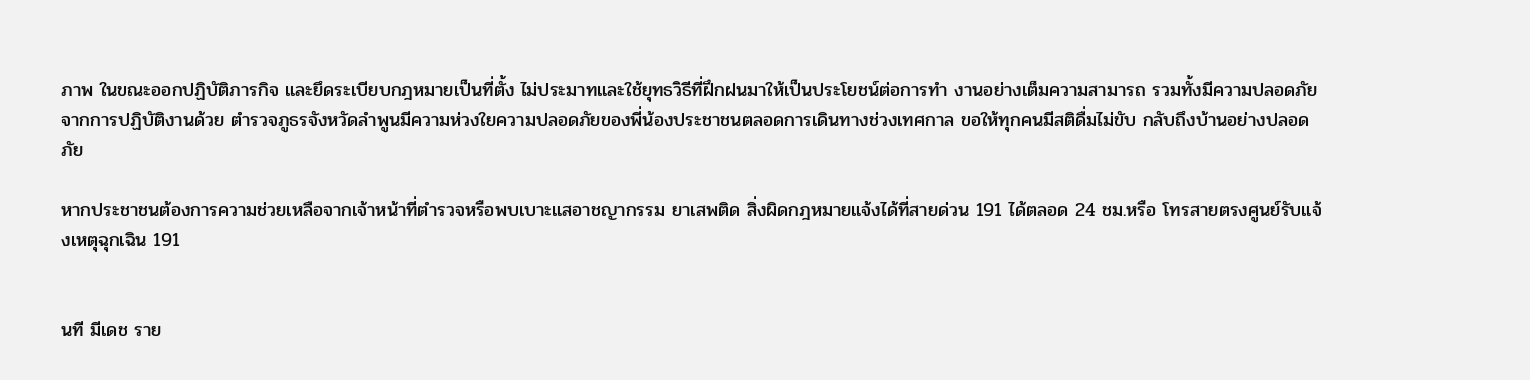ภาพ ในขณะออกปฏิบัติภารกิจ และยึดระเบียบกฎหมายเป็นที่ตั้ง ไม่ประมาทและใช้ยุทธวิธีที่ฝึกฝนมาให้เป็นประโยชน์ต่อการทำ งานอย่างเต็มความสามารถ รวมทั้งมีความปลอดภัยจากการปฏิบัติงานด้วย ตำรวจภูธรจังหวัดลำพูนมีความห่วงใยความปลอดภัยของพี่น้องประชาชนตลอดการเดินทางช่วงเทศกาล ขอให้ทุกคนมีสติดื่มไม่ขับ กลับถึงบ้านอย่างปลอดภัย

หากประชาชนต้องการความช่วยเหลือจากเจ้าหน้าที่ตำรวจหรือพบเบาะแสอาชญากรรม ยาเสพติด สิ่งผิดกฎหมายแจ้งได้ที่สายด่วน 191 ได้ตลอด 24 ชม.หรือ โทรสายตรงศูนย์รับแจ้งเหตุฉุกเฉิน 191


นที มีเดช ราย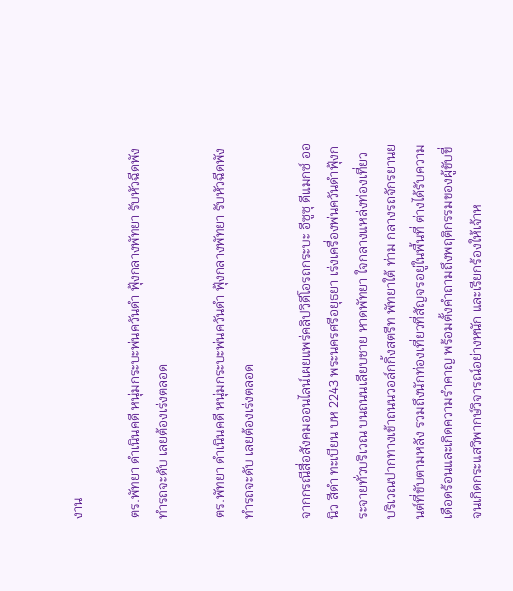งาน

ตร.พัทยา ดำเนินคดี หนุ่มกระบะพ่นควันดำ ฟุ้งกลางพัทยา รับหัวฉีดพัง ทำรถจะดับ เลยต้องเร่งตลอด

ตร.พัทยา ดำเนินคดี หนุ่มกระบะพ่นควันดำ ฟุ้งกลางพัทยา รับหัวฉีดพัง ทำรถจะดับ เลยต้องเร่งตลอด

จากกรณีสื่อสังคมออนไลน์เผยแพร่คลิปวิดีโอรถกระบะ อีซูซุ ดีแมกซ์ ออนิว สีดำ ทะเบียน บห 2243 พระนครศรีอยุธยา เร่งเครื่องพ่นควันดำฟุ้งกระจายทั่วบริเวณ บนถนนเลียบชาย หาดพัทยา ใจกลางแหล่งท่องเที่ยว บริเวณปากทางเข้าถนนวอล์กกิ้งสตรีท พัทยาใต้ ท่าม กลางรถจักรยานยนต์ที่ขับตามหลัง รวมถึงนักท่องเที่ยวที่สัญจรอยู่ในพื้นที่ ต่างได้รับความเดือดร้อนและเกิดความรำคาญ พร้อมตั้งคำถามถึงพฤติกรรมของผู้ขับขี่ จนเกิดกระแสวิพากษ์วิจารณ์อย่างหนัก และเรียกร้องให้เจ้าห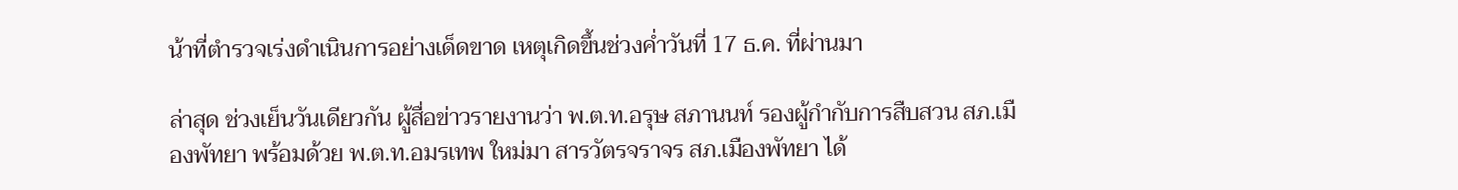น้าที่ตำรวจเร่งดำเนินการอย่างเด็ดขาด เหตุเกิดขึ้นช่วงค่ำวันที่ 17 ธ.ค. ที่ผ่านมา

ล่าสุด ช่วงเย็นวันเดียวกัน ผู้สื่อข่าวรายงานว่า พ.ต.ท.อรุษ สภานนท์ รองผู้กำกับการสืบสวน สภ.เมืองพัทยา พร้อมด้วย พ.ต.ท.อมรเทพ ใหม่มา สารวัตรจราจร สภ.เมืองพัทยา ได้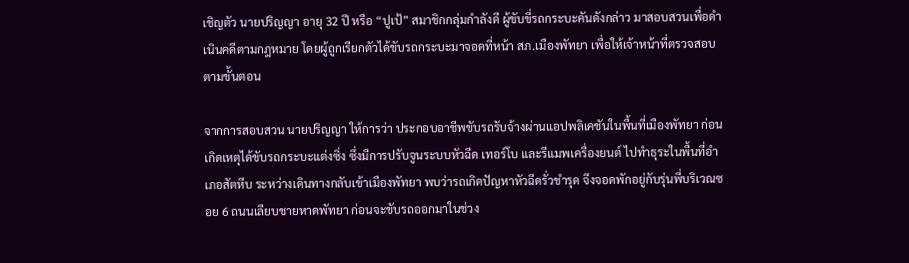เชิญตัว นายปริญญา อายุ 32 ปี หรือ “ปูเป้” สมาชิกกลุ่มกำลังดี ผู้ขับขี่รถกระบะคันดังกล่าว มาสอบสวนเพื่อดำเนินคดีตามกฎหมาย โดยผู้ถูกเรียกตัวได้ขับรถกระบะมาจอดที่หน้า สภ.เมืองพัทยา เพื่อให้เจ้าหน้าที่ตรวจสอบตามขั้นตอน

จากการสอบสวน นายปริญญา ให้การว่า ประกอบอาชีพขับรถรับจ้างผ่านแอปพลิเคชันในพื้นที่เมืองพัทยา ก่อนเกิดเหตุได้ขับรถกระบะแต่งซิ่ง ซึ่งมีการปรับจูนระบบหัวฉีด เทอร์โบ และรีแมพเครื่องยนต์ ไปทำธุระในพื้นที่อำเภอสัตหีบ ระหว่างเดินทางกลับเข้าเมืองพัทยา พบว่ารถเกิดปัญหาหัวฉีดรั่วชำรุด จึงจอดพักอยู่กับรุ่นพี่บริเวณซอย 6 ถนนเลียบชายหาดพัทยา ก่อนจะขับรถออกมาในช่วง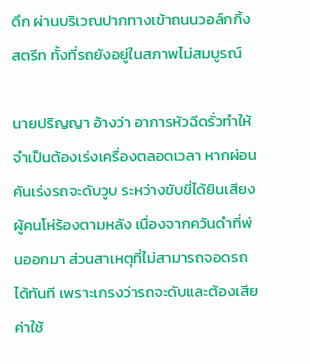ดึก ผ่านบริเวณปากทางเข้าถนนวอล์กกิ้งสตรีท ทั้งที่รถยังอยู่ในสภาพไม่สมบูรณ์

นายปริญญา อ้างว่า อาการหัวฉีดรั่วทำให้จำเป็นต้องเร่งเครื่องตลอดเวลา หากผ่อนคันเร่งรถจะดับวูบ ระหว่างขับขี่ได้ยินเสียงผู้คนโห่ร้องตามหลัง เนื่องจากควันดำที่พ่นออกมา ส่วนสาเหตุที่ไม่สามารถจอดรถได้ทันที เพราะเกรงว่ารถจะดับและต้องเสียค่าใช้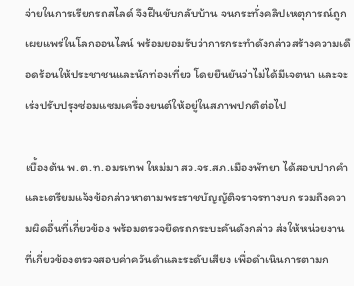จ่ายในการเรียกรถสไลด์ จึงฝืนขับกลับบ้าน จนกระทั่งคลิปเหตุการณ์ถูกเผยแพร่ในโลกออนไลน์ พร้อมยอมรับว่าการกระทำดังกล่าวสร้างความเดือดร้อนให้ประชาชนและนักท่องเที่ยว โดยยืนยันว่าไม่ได้มีเจตนา และจะเร่งปรับปรุงซ่อมแซมเครื่องยนต์ให้อยู่ในสภาพปกติต่อไป

เบื้องต้น พ.ต.ท.อมรเทพ ใหม่มา สว.จร.สภ.เมืองพัทยา ได้สอบปากคำและเตรียมแจ้งข้อกล่าวหาตามพระราชบัญญัติจราจรทางบก รวมถึงความผิดอื่นที่เกี่ยวข้อง พร้อมตรวจยึดรถกระบะคันดังกล่าว ส่งให้หน่วยงานที่เกี่ยวข้องตรวจสอบค่าควันดำและระดับเสียง เพื่อดำเนินการตามก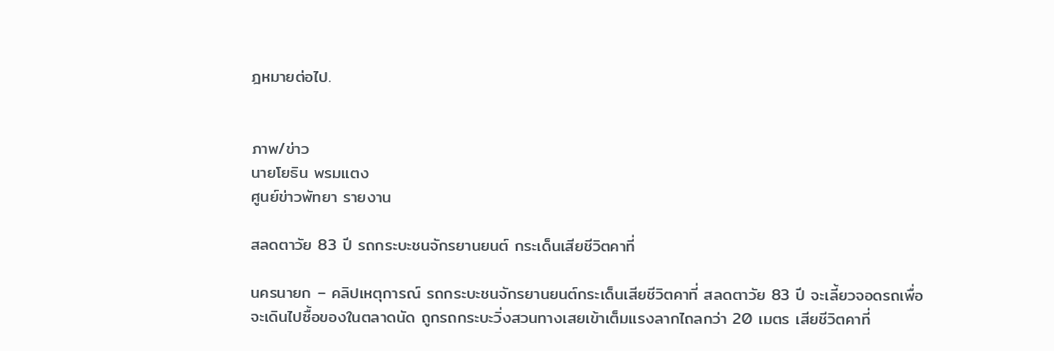ฎหมายต่อไป.


ภาพ/ข่าว
นายโยธิน พรมแตง
ศูนย์ข่าวพัทยา รายงาน

สลดตาวัย 83 ปี รถกระบะชนจักรยานยนต์ กระเด็นเสียชีวิตคาที่

นครนายก – คลิปเหตุการณ์ รถกระบะชนจักรยานยนต์กระเด็นเสียชีวิตคาที่ สลดตาวัย 83 ปี จะเลี้ยวจอดรถเพื่อจะเดินไปซื้อของในตลาดนัด ถูกรถกระบะวิ่งสวนทางเสยเข้าเต็มแรงลากไถลกว่า 20 เมตร เสียชีวิตคาที่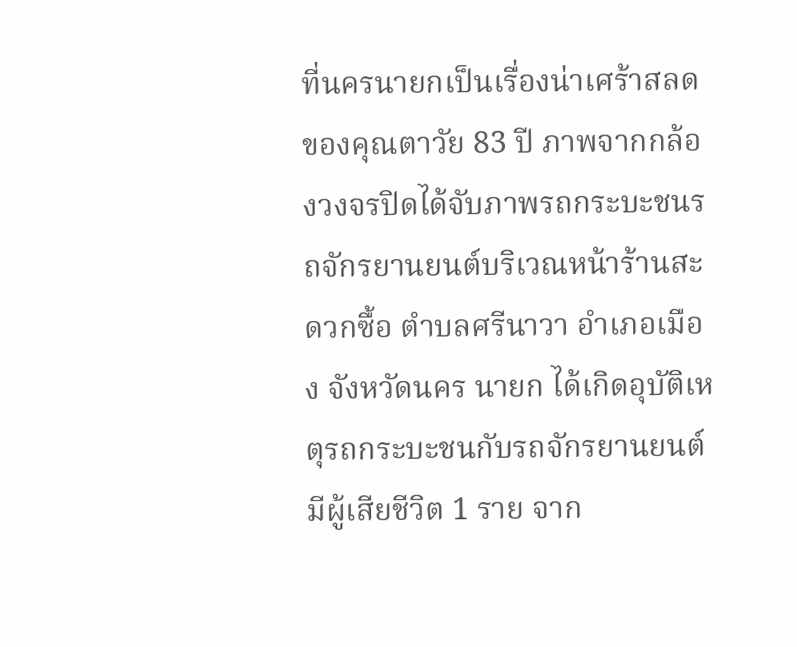ที่นครนายกเป็นเรื่องน่าเศร้าสลดของคุณตาวัย 83 ปี ภาพจากกล้องวงจรปิดได้จับภาพรถกระบะชนรถจักรยานยนต์บริเวณหน้าร้านสะดวกซื้อ ตำบลศรีนาวา อำเภอเมือง จังหวัดนคร นายก ได้เกิดอุบัติเหตุรถกระบะชนกับรถจักรยานยนต์มีผู้เสียชีวิต 1 ราย จาก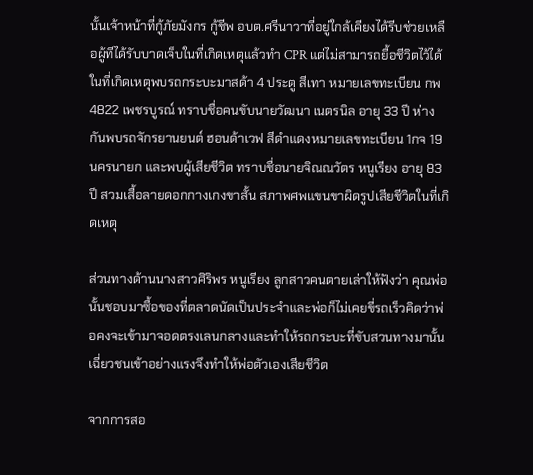นั้นเจ้าหน้าที่กู้ภัยมังกร กู้ชีพ อบต.ศรีนาวาที่อยู่ใกล้เคียงได้รีบช่วยเหลือผู้ทีได้รับบาดเจ็บในที่เกิดเหตุแล้วทำ CPR แต่ไม่สามารถยื้อชีวิตไว้ได้ ในที่เกิดเหตุพบรถกระบะมาสด้า 4 ประตู สีเทา หมายเลขทะเบียน กพ 4822 เพชรบูรณ์ ทราบชื่อคนขับนายวัฒนา เนตรนิล อายุ 33 ปี ห่างกันพบรถจักรยานยนต์ ฮอนด้าเวฟ สีดำแดงหมายเลขทะเบียน 1กจ 19 นครนายก และพบผู้เสียชีวิต ทราบชื่อนายจิณณวัตร หนูเรียง อายุ 83 ปี สวมเสื้อลายดอกกางเกงขาสั้น สภาพศพแขนขาผิดรูปเสียชีวิตในที่เกิดเหตุ

ส่วนทางด้านนางสาวศิริพร หนูเรียง ลูกสาวคนตายเล่าให้ฟังว่า คุณพ่อนั้นชอบมาซื้อของที่ตลาดนัดเป็นประจำและพ่อก็ไม่เคยขี่รถเร็วคิดว่าพ่อคงจะเข้ามาจอดตรงเลนกลางและทำให้รถกระบะที่ขับสวนทางมานั้นเฉี่ยวชนเข้าอย่างแรงจึงทำให้พ่อตัวเองเสียชีวิต

จากการสอ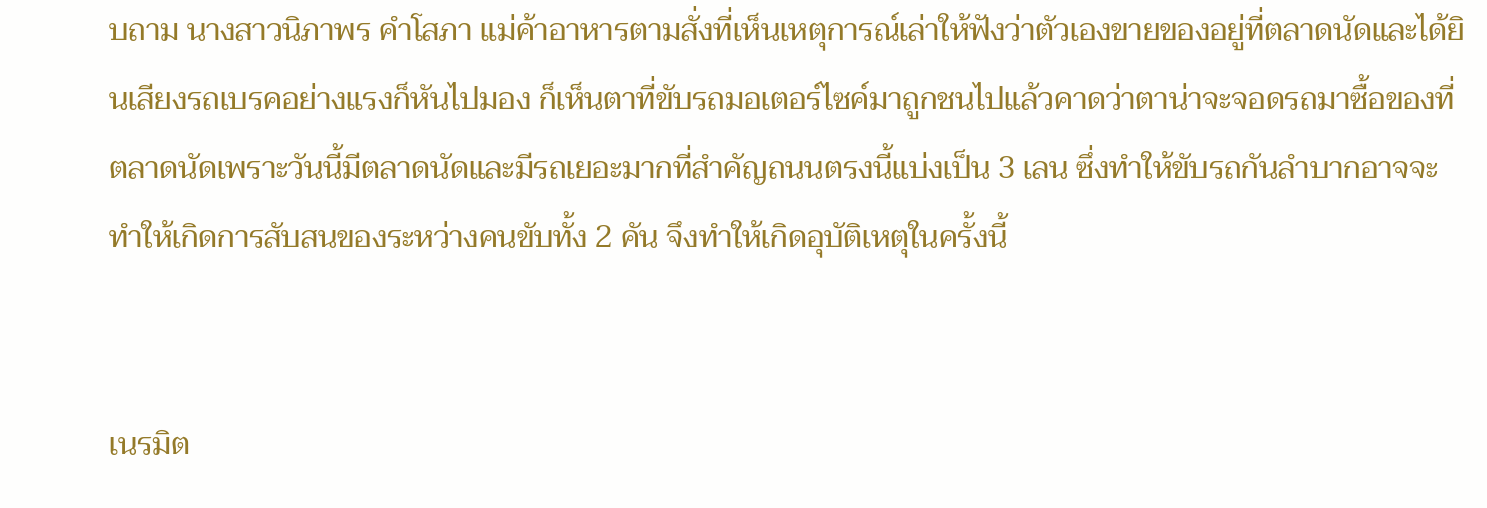บถาม นางสาวนิภาพร คำโสภา แม่ค้าอาหารตามสั่งที่เห็นเหตุการณ์เล่าให้ฟังว่าตัวเองขายของอยู่ที่ตลาดนัดและได้ยินเสียงรถเบรคอย่างแรงก็หันไปมอง ก็เห็นตาที่ขับรถมอเตอร์ไซค์มาถูกชนไปแล้วคาดว่าตาน่าจะจอดรถมาซื้อของที่ตลาดนัดเพราะวันนี้มีตลาดนัดและมีรถเยอะมากที่สำคัญถนนตรงนี้แบ่งเป็น 3 เลน ซึ่งทำให้ขับรถกันลำบากอาจจะทำให้เกิดการสับสนของระหว่างคนขับทั้ง 2 คัน จึงทำให้เกิดอุบัติเหตุในครั้งนี้


เนรมิต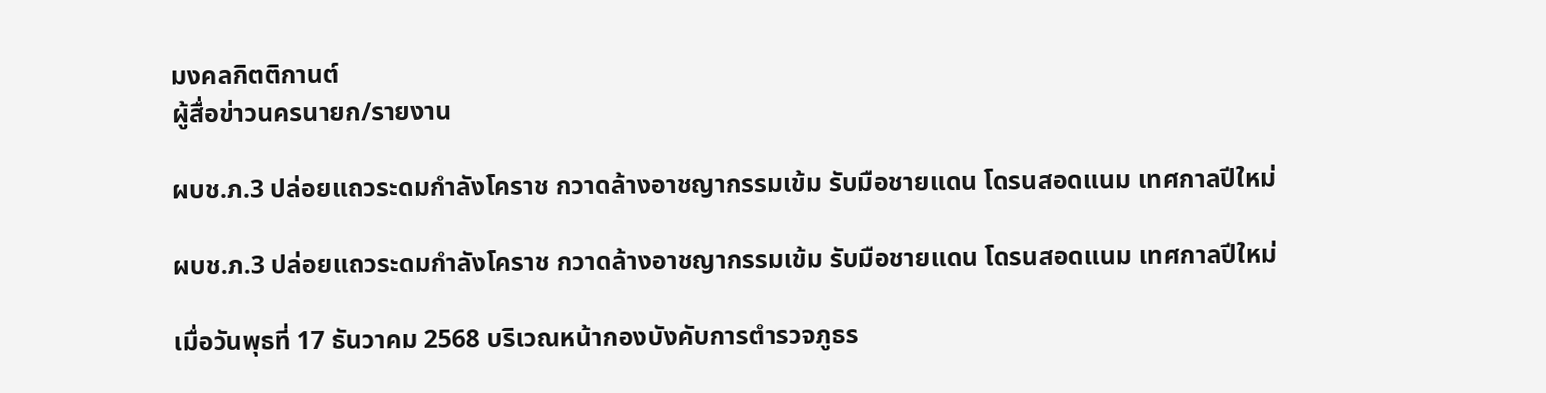มงคลกิตติกานต์
ผู้สื่อข่าวนครนายก/รายงาน

ผบช.ภ.3 ปล่อยแถวระดมกำลังโคราช กวาดล้างอาชญากรรมเข้ม รับมือชายแดน โดรนสอดแนม เทศกาลปีใหม่

ผบช.ภ.3 ปล่อยแถวระดมกำลังโคราช กวาดล้างอาชญากรรมเข้ม รับมือชายแดน โดรนสอดแนม เทศกาลปีใหม่

เมื่อวันพุธที่ 17 ธันวาคม 2568 บริเวณหน้ากองบังคับการตำรวจภูธร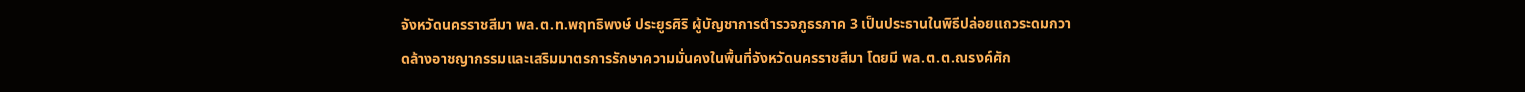จังหวัดนครราชสีมา พล.ต.ท.พฤทธิพงษ์ ประยูรศิริ ผู้บัญชาการตำรวจภูธรภาค 3 เป็นประธานในพิธีปล่อยแถวระดมกวาดล้างอาชญากรรมและเสริมมาตรการรักษาความมั่นคงในพื้นที่จังหวัดนครราชสีมา โดยมี พล.ต.ต.ณรงค์ศัก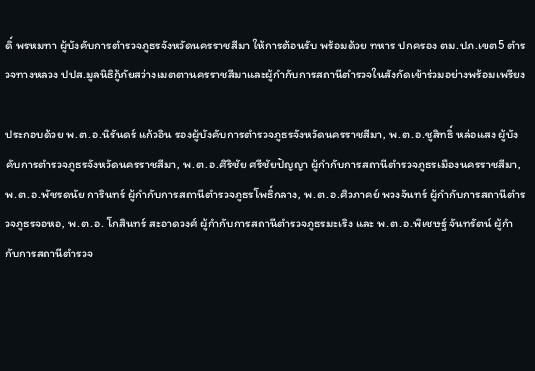ดิ์ พรหมทา ผู้บังคับการตำรวจภูธรจังหวัดนครราชสีมา ให้การต้อนรับ พร้อมด้วย ทหาร ปกครอง ตม.ปภ.เขต5 ตำรวจทางหลวง ปปส.มูลนิธิกู้ภัยสว่างเมตตานครราชสีมาและผู้กำกับการสถานีตำรวจในสังกัดเข้าร่วมอย่างพร้อมเพรียง

ประกอบด้วย พ.ต.อ.นิรันดร์ แก้วอิน รองผู้บังคับการตำรวจภูธรจังหวัดนครราชสีมา, พ.ต.อ.ชูสิทธิ์ หล่อแสง ผู้บังคับการตำรวจภูธรจังหวัดนครราชสีมา, พ.ต.อ.ศิริชัย ศรีชัยปัญญา ผู้กำกับการสถานีตำรวจภูธรเมืองนครราชสีมา, พ.ต.อ.พัชรดนัย การินทร์ ผู้กำกับการสถานีตำรวจภูธรโพธิ์กลาง, พ.ต.อ.ศิวภาคย์ พวงจันทร์ ผู้กำกับการสถานีตำรวจภูธรจอหอ, พ.ต.อ. โกสินทร์ สะอาดวงศ์ ผู้กำกับการสถานีตำรวจภูธรมะเริง และ พ.ต.อ.พิเชษฐ์ จันทรัตน์ ผู้กำกับการสถานีตำรวจ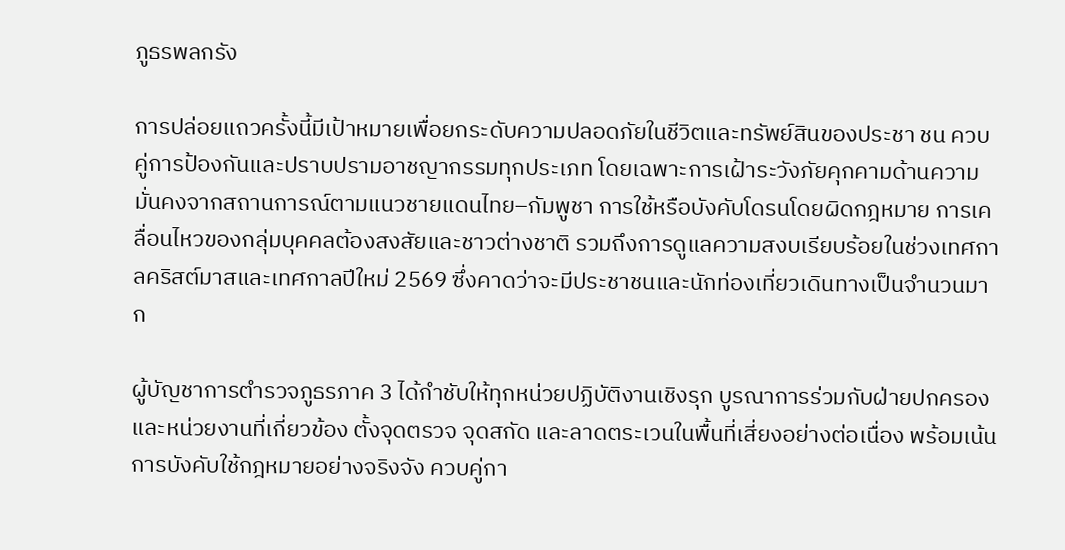ภูธรพลกรัง

การปล่อยแถวครั้งนี้มีเป้าหมายเพื่อยกระดับความปลอดภัยในชีวิตและทรัพย์สินของประชา ชน ควบคู่การป้องกันและปราบปรามอาชญากรรมทุกประเภท โดยเฉพาะการเฝ้าระวังภัยคุกคามด้านความมั่นคงจากสถานการณ์ตามแนวชายแดนไทย–กัมพูชา การใช้หรือบังคับโดรนโดยผิดกฎหมาย การเคลื่อนไหวของกลุ่มบุคคลต้องสงสัยและชาวต่างชาติ รวมถึงการดูแลความสงบเรียบร้อยในช่วงเทศกาลคริสต์มาสและเทศกาลปีใหม่ 2569 ซึ่งคาดว่าจะมีประชาชนและนักท่องเที่ยวเดินทางเป็นจำนวนมาก

ผู้บัญชาการตำรวจภูธรภาค 3 ได้กำชับให้ทุกหน่วยปฏิบัติงานเชิงรุก บูรณาการร่วมกับฝ่ายปกครองและหน่วยงานที่เกี่ยวข้อง ตั้งจุดตรวจ จุดสกัด และลาดตระเวนในพื้นที่เสี่ยงอย่างต่อเนื่อง พร้อมเน้นการบังคับใช้กฎหมายอย่างจริงจัง ควบคู่กา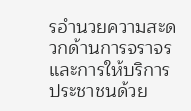รอำนวยความสะดวกด้านการจราจรและการให้บริการประชาชนด้วย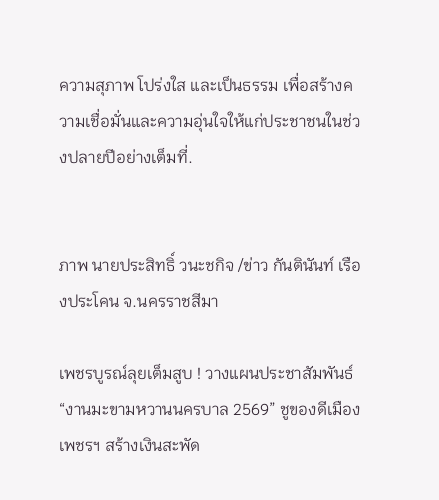ความสุภาพ โปร่งใส และเป็นธรรม เพื่อสร้างความเชื่อมั่นและความอุ่นใจให้แก่ประชาชนในช่วงปลายปีอย่างเต็มที่.


ภาพ นายประสิทธิ์ วนะชกิจ /ข่าว กันตินันท์ เรืองประโคน จ.นครราชสีมา

เพชรบูรณ์ลุยเต็มสูบ ! วางแผนประชาสัมพันธ์ “งานมะขามหวานนครบาล 2569” ชูของดีเมืองเพชรฯ สร้างเงินสะพัด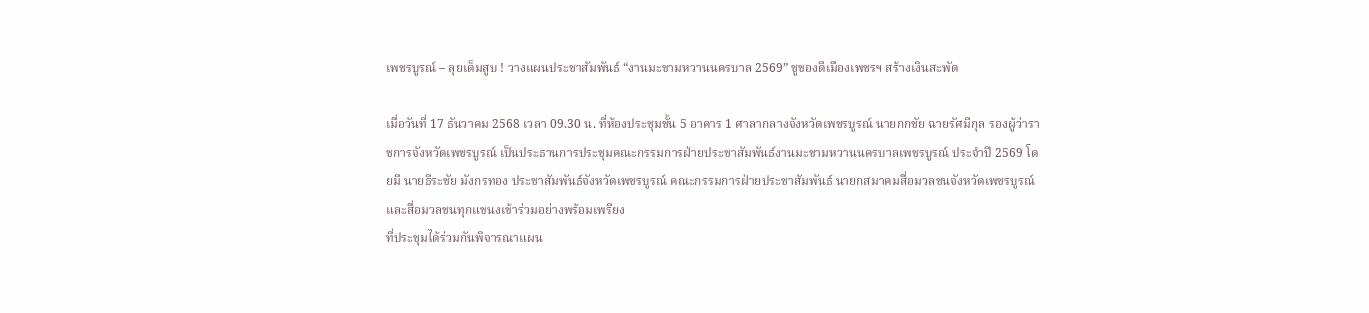เพชรบูรณ์ – ลุยเต็มสูบ ! วางแผนประชาสัมพันธ์ “งานมะขามหวานนครบาล 2569” ชูของดีเมืองเพชรฯ สร้างเงินสะพัด

เมื่อวันที่ 17 ธันวาคม 2568 เวลา 09.30 น. ที่ห้องประชุมชั้น 5 อาคาร 1 ศาลากลางจังหวัดเพชรบูรณ์ นายกกชัย ฉายรัศมีกุล รองผู้ว่าราชการจังหวัดเพชรบูรณ์ เป็นประธานการประชุมคณะกรรมการฝ่ายประชาสัมพันธ์งานมะขามหวานนครบาลเพชรบูรณ์ ประจำปี 2569 โดยมี นายธีระชัย มังกรทอง ประชาสัมพันธ์จังหวัดเพชรบูรณ์ คณะกรรมการฝ่ายประชาสัมพันธ์ นายกสมาคมสื่อมวลชนจังหวัดเพชรบูรณ์ และสื่อมวลชนทุกแขนงเข้าร่วมอย่างพร้อมเพรียง
ที่ประชุมได้ร่วมกันพิจารณาแผน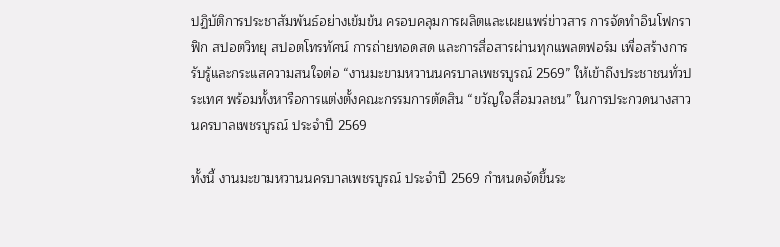ปฏิบัติการประชาสัมพันธ์อย่างเข้มข้น ครอบคลุมการผลิตและเผยแพร่ข่าวสาร การจัดทำอินโฟกราฟิก สปอตวิทยุ สปอตโทรทัศน์ การถ่ายทอดสด และการสื่อสารผ่านทุกแพลตฟอร์ม เพื่อสร้างการรับรู้และกระแสความสนใจต่อ “งานมะขามหวานนครบาลเพชรบูรณ์ 2569” ให้เข้าถึงประชาชนทั่วประเทศ พร้อมทั้งหารือการแต่งตั้งคณะกรรมการตัดสิน “ขวัญใจสื่อมวลชน” ในการประกวดนางสาวนครบาลเพชรบูรณ์ ประจำปี 2569

ทั้งนี้ งานมะขามหวานนครบาลเพชรบูรณ์ ประจำปี 2569 กำหนดจัดขึ้นระ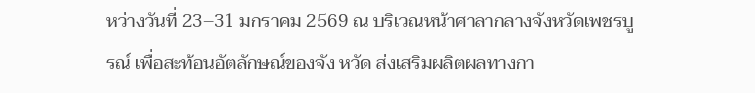หว่างวันที่ 23–31 มกราคม 2569 ณ บริเวณหน้าศาลากลางจังหวัดเพชรบูรณ์ เพื่อสะท้อนอัตลักษณ์ของจัง หวัด ส่งเสริมผลิตผลทางกา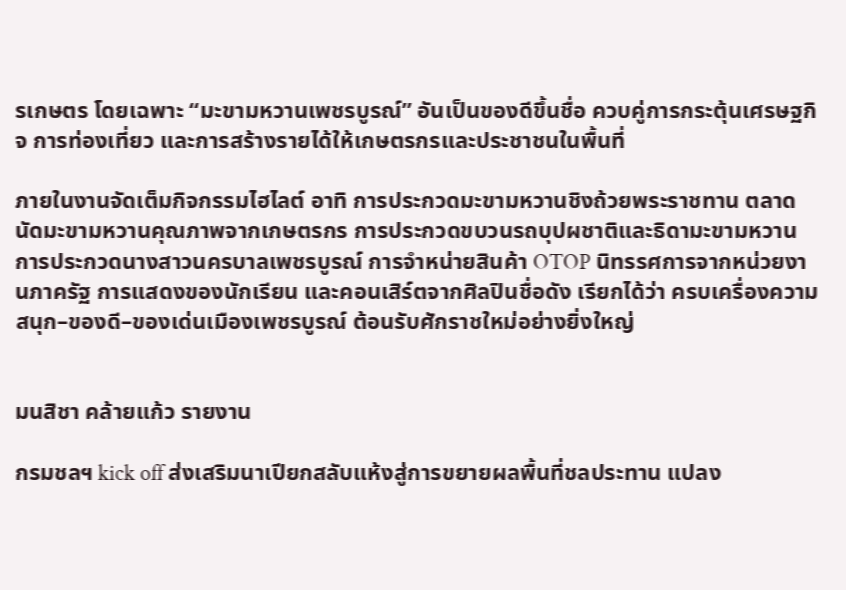รเกษตร โดยเฉพาะ “มะขามหวานเพชรบูรณ์” อันเป็นของดีขึ้นชื่อ ควบคู่การกระตุ้นเศรษฐกิจ การท่องเที่ยว และการสร้างรายได้ให้เกษตรกรและประชาชนในพื้นที่

ภายในงานจัดเต็มกิจกรรมไฮไลต์ อาทิ การประกวดมะขามหวานชิงถ้วยพระราชทาน ตลาดนัดมะขามหวานคุณภาพจากเกษตรกร การประกวดขบวนรถบุปผชาติและธิดามะขามหวาน การประกวดนางสาวนครบาลเพชรบูรณ์ การจำหน่ายสินค้า OTOP นิทรรศการจากหน่วยงานภาครัฐ การแสดงของนักเรียน และคอนเสิร์ตจากศิลปินชื่อดัง เรียกได้ว่า ครบเครื่องความสนุก–ของดี–ของเด่นเมืองเพชรบูรณ์ ต้อนรับศักราชใหม่อย่างยิ่งใหญ่


มนสิชา คล้ายแก้ว รายงาน

กรมชลฯ kick off ส่งเสริมนาเปียกสลับแห้งสู่การขยายผลพื้นที่ชลประทาน แปลง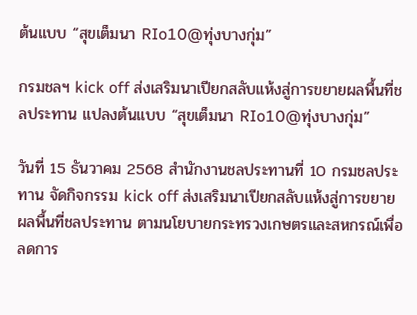ต้นแบบ “สุขเต็มนา RIo10@ทุ่งบางกุ่ม”

กรมชลฯ kick off ส่งเสริมนาเปียกสลับแห้งสู่การขยายผลพื้นที่ชลประทาน แปลงต้นแบบ “สุขเต็มนา RIo10@ทุ่งบางกุ่ม”

วันที่ 15 ธันวาคม 2568 สำนักงานชลประทานที่ 10 กรมชลประทาน จัดกิจกรรม kick off ส่งเสริมนาเปียกสลับแห้งสู่การขยายผลพื้นที่ชลประทาน ตามนโยบายกระทรวงเกษตรและสหกรณ์เพื่อลดการ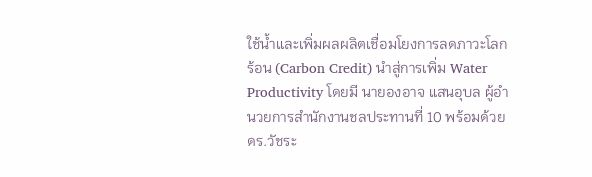ใช้น้ำและเพิ่มผลผลิตเชื่อมโยงการลดภาวะโลกร้อน (Carbon Credit) นำสู่การเพิ่ม Water Productivity โดยมี นายองอาจ แสนอุบล ผู้อำนวยการสำนักงานชลประทานที่ 10 พร้อมด้วย ดร.วัชระ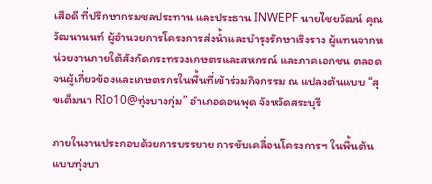เสือดี ที่ปรึกษากรมชลประทาน และประธาน INWEPF นายไชยวัฒน์ คุณวัฒนานนท์ ผู้อำนวยการโครงการส่งน้ำและบำรุงรักษาเริงราง ผู้แทนจากหน่วยงานภายใต้สังกัดกระทรวงเกษตรและสหกรณ์ และภาคเอกชน ตลอดจนผู้เกี่ยวข้องและเกษตรกรในพื้นที่เข้าร่วมกิจกรรม ณ แปลงต้นแบบ “สุขเต็มนา RIo10@ทุ่งบางกุ่ม” อำเภอดอนพุด จังหวัดสระบุรี

ภายในงานประกอบด้วยการบรรยาย การขับเคลื่อนโครงการฯ ในพื้นต้นแบบทุ่งบา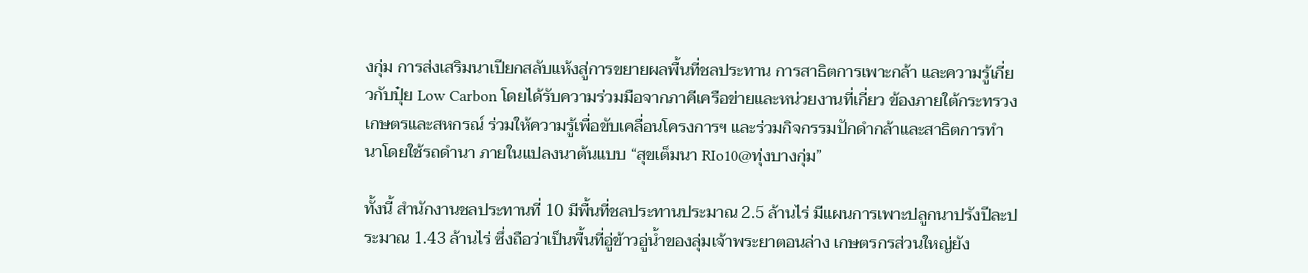งกุ่ม การส่งเสริมนาเปียกสลับแห้งสู่การขยายผลพื้นที่ชลประทาน การสาธิตการเพาะกล้า และความรู้เกี่ยวกับปุ๋ย Low Carbon โดยได้รับความร่วมมือจากภาคีเครือข่ายและหน่วยงานที่เกี่ยว ข้องภายใต้กระทรวงเกษตรและสหกรณ์ ร่วมให้ความรู้เพื่อขับเคลื่อนโครงการฯ และร่วมกิจกรรมปักดำกล้าและสาธิตการทำนาโดยใช้รถดำนา ภายในแปลงนาต้นแบบ “สุขเต็มนา RIo10@ทุ่งบางกุ่ม”

ทั้งนี้ สำนักงานชลประทานที่ 10 มีพื้นที่ชลประทานประมาณ 2.5 ล้านไร่ มีแผนการเพาะปลูกนาปรังปีละประมาณ 1.43 ล้านไร่ ซึ่งถือว่าเป็นพื้นที่อู่ข้าวอู่น้ำของลุ่มเจ้าพระยาตอนล่าง เกษตรกรส่วนใหญ่ยัง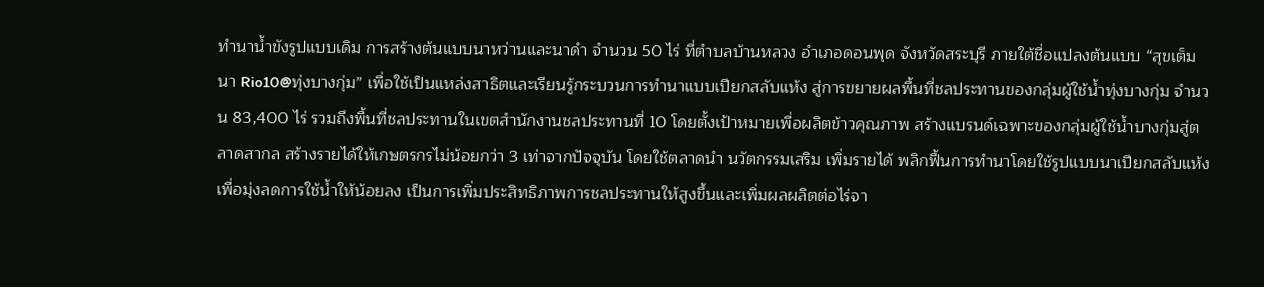ทำนาน้ำขังรูปแบบเดิม การสร้างต้นแบบนาหว่านและนาดำ จำนวน 50 ไร่ ที่ตำบลบ้านหลวง อำเภอดอนพุด จังหวัดสระบุรี ภายใต้ชื่อแปลงต้นแบบ “สุขเต็มนา Rio10@ทุ่งบางกุ่ม” เพื่อใช้เป็นแหล่งสาธิตและเรียนรู้กระบวนการทำนาแบบเปียกสลับแห้ง สู่การขยายผลพื้นที่ชลประทานของกลุ่มผู้ใช้น้ำทุ่งบางกุ่ม จำนวน 83,400 ไร่ รวมถึงพื้นที่ชลประทานในเขตสำนักงานชลประทานที่ 10 โดยตั้งเป้าหมายเพื่อผลิตข้าวคุณภาพ สร้างแบรนด์เฉพาะของกลุ่มผู้ใช้น้ำบางกุ่มสู่ตลาดสากล สร้างรายได้ให้เกษตรกรไม่น้อยกว่า 3 เท่าจากปัจจุบัน โดยใช้ตลาดนำ นวัตกรรมเสริม เพิ่มรายได้ พลิกฟื้นการทำนาโดยใช้รูปแบบนาเปียกสลับแห้ง เพื่อมุ่งลดการใช้น้ำให้น้อยลง เป็นการเพิ่มประสิทธิภาพการชลประทานให้สูงขึ้นและเพิ่มผลผลิตต่อไร่จา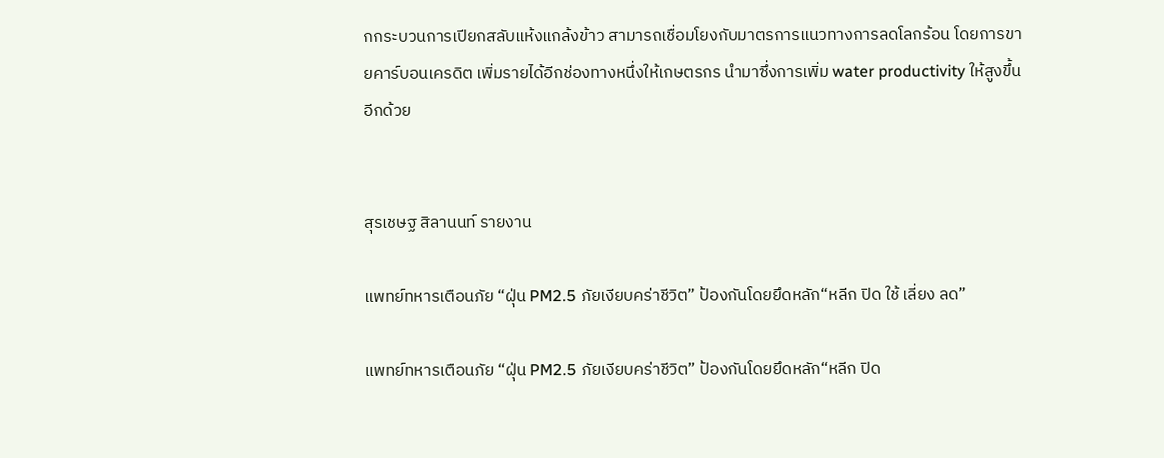กกระบวนการเปียกสลับแห้งแกล้งข้าว สามารถเชื่อมโยงกับมาตรการแนวทางการลดโลกร้อน โดยการขายคาร์บอนเครดิต เพิ่มรายได้อีกช่องทางหนึ่งให้เกษตรกร นำมาซึ่งการเพิ่ม water productivity ให้สูงขึ้นอีกด้วย


สุรเชษฐ สิลานนท์ รายงาน

แพทย์ทหารเตือนภัย “ฝุ่น PM2.5 ภัยเงียบคร่าชีวิต” ป้องกันโดยยึดหลัก“หลีก ปิด ใช้ เลี่ยง ลด”

แพทย์ทหารเตือนภัย “ฝุ่น PM2.5 ภัยเงียบคร่าชีวิต” ป้องกันโดยยึดหลัก“หลีก ปิด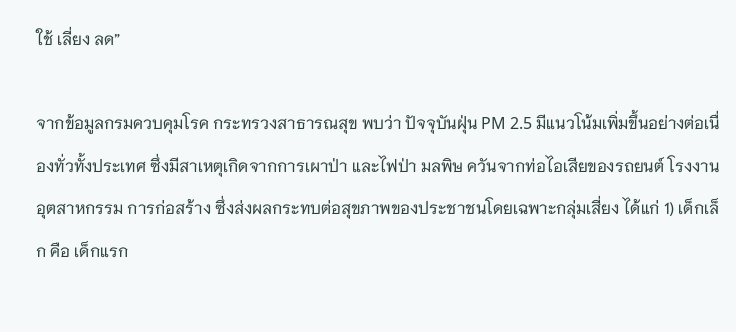ใช้ เลี่ยง ลด”

จากข้อมูลกรมควบคุมโรค กระทรวงสาธารณสุข พบว่า ปัจจุบันฝุ่น PM 2.5 มีแนวโน้มเพิ่มขึ้นอย่างต่อเนื่องทั่วทั้งประเทศ ซึ่งมีสาเหตุเกิดจากการเผาป่า และไฟป่า มลพิษ ควันจากท่อไอเสียของรถยนต์ โรงงานอุตสาหกรรม การก่อสร้าง ซึ่งส่งผลกระทบต่อสุขภาพของประชาชนโดยเฉพาะกลุ่มเสี่ยง ได้แก่ 1) เด็กเล็ก คือ เด็กแรก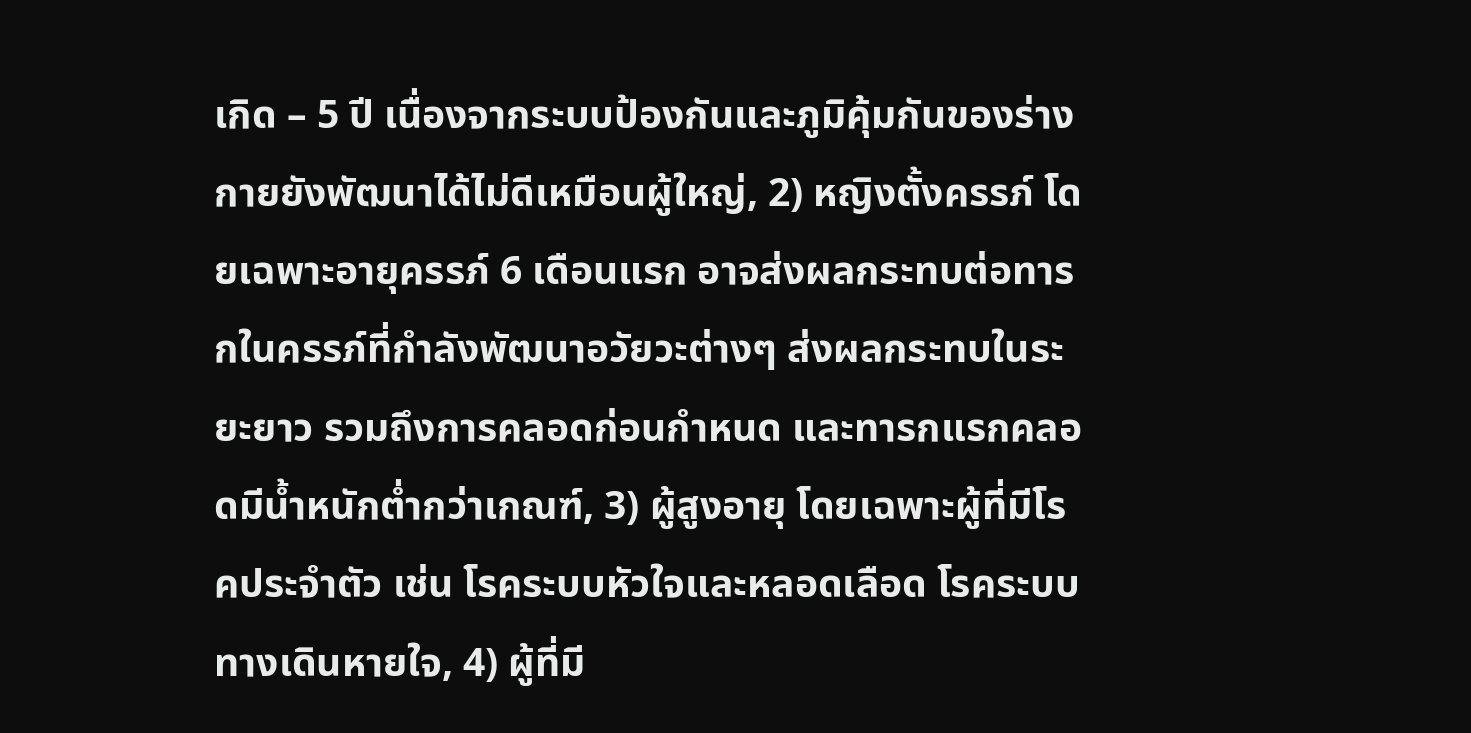เกิด – 5 ปี เนื่องจากระบบป้องกันและภูมิคุ้มกันของร่างกายยังพัฒนาได้ไม่ดีเหมือนผู้ใหญ่, 2) หญิงตั้งครรภ์ โดยเฉพาะอายุครรภ์ 6 เดือนแรก อาจส่งผลกระทบต่อทารกในครรภ์ที่กำลังพัฒนาอวัยวะต่างๆ ส่งผลกระทบในระยะยาว รวมถึงการคลอดก่อนกำหนด และทารกแรกคลอดมีน้ำหนักต่ำกว่าเกณฑ์, 3) ผู้สูงอายุ โดยเฉพาะผู้ที่มีโรคประจำตัว เช่น โรคระบบหัวใจและหลอดเลือด โรคระบบทางเดินหายใจ, 4) ผู้ที่มี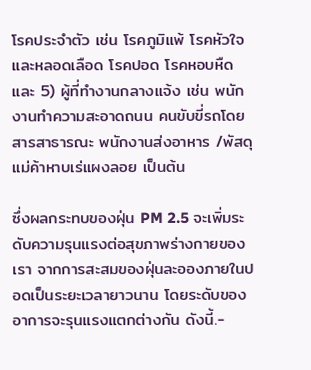โรคประจำตัว เช่น โรคภูมิแพ้ โรคหัวใจและหลอดเลือด โรคปอด โรคหอบหืด และ 5) ผู้ที่ทำงานกลางแจ้ง เช่น พนักงานทำความสะอาดถนน คนขับขี่รถโดยสารสาธารณะ พนักงานส่งอาหาร /พัสดุ แม่ค้าหาบเร่แผงลอย เป็นต้น

ซึ่งผลกระทบของฝุ่น PM 2.5 จะเพิ่มระดับความรุนแรงต่อสุขภาพร่างกายของเรา จากการสะสมของฝุ่นละอองภายในปอดเป็นระยะเวลายาวนาน โดยระดับของอาการจะรุนแรงแตกต่างกัน ดังนี้.-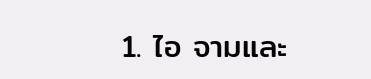1. ไอ จามและ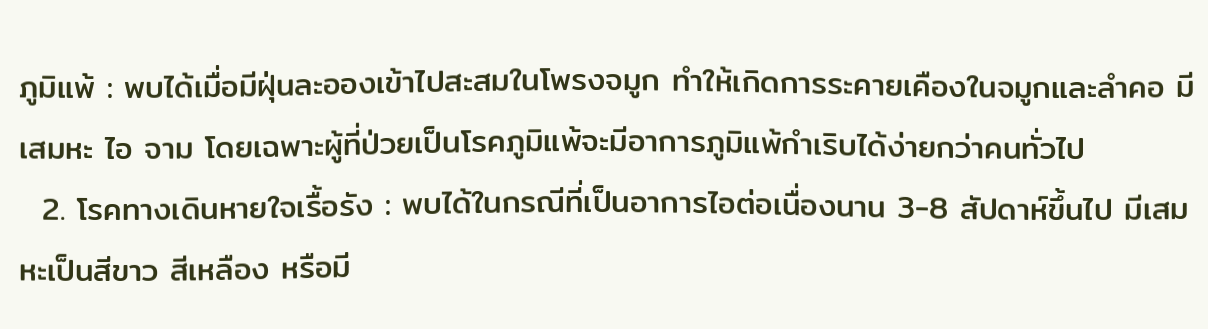ภูมิแพ้ : พบได้เมื่อมีฝุ่นละอองเข้าไปสะสมในโพรงจมูก ทำให้เกิดการระคายเคืองในจมูกและลำคอ มีเสมหะ ไอ จาม โดยเฉพาะผู้ที่ป่วยเป็นโรคภูมิแพ้จะมีอาการภูมิแพ้กำเริบได้ง่ายกว่าคนทั่วไป
  2. โรคทางเดินหายใจเรื้อรัง : พบได้ในกรณีที่เป็นอาการไอต่อเนื่องนาน 3-8 สัปดาห์ขึ้นไป มีเสมหะเป็นสีขาว สีเหลือง หรือมี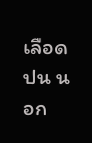เลือดปน นอก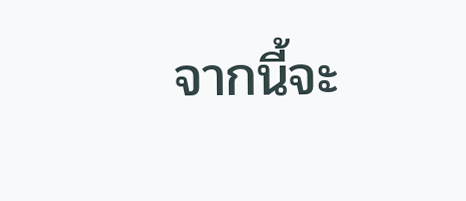จากนี้จะ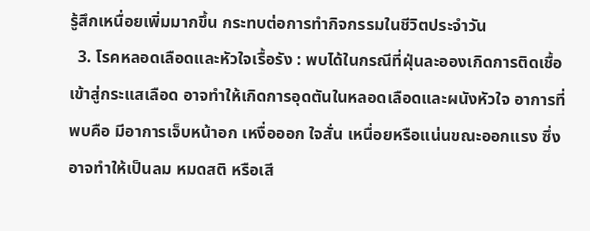รู้สึกเหนื่อยเพิ่มมากขึ้น กระทบต่อการทำกิจกรรมในชีวิตประจำวัน
  3. โรคหลอดเลือดและหัวใจเรื้อรัง : พบได้ในกรณีที่ฝุ่นละอองเกิดการติดเชื้อเข้าสู่กระแสเลือด อาจทำให้เกิดการอุดตันในหลอดเลือดและผนังหัวใจ อาการที่พบคือ มีอาการเจ็บหน้าอก เหงื่อออก ใจสั่น เหนื่อยหรือแน่นขณะออกแรง ซึ่งอาจทำให้เป็นลม หมดสติ หรือเสี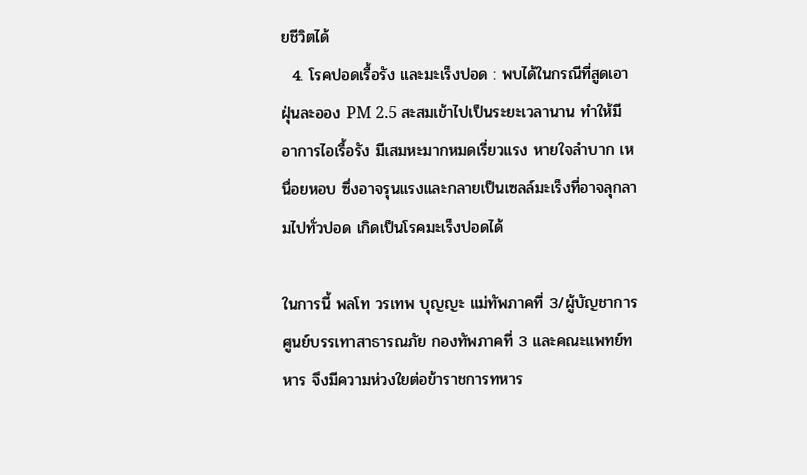ยชีวิตได้
  4. โรคปอดเรื้อรัง และมะเร็งปอด : พบได้ในกรณีที่สูดเอาฝุ่นละออง PM 2.5 สะสมเข้าไปเป็นระยะเวลานาน ทำให้มีอาการไอเรื้อรัง มีเสมหะมากหมดเรี่ยวแรง หายใจลำบาก เหนื่อยหอบ ซึ่งอาจรุนแรงและกลายเป็นเซลล์มะเร็งที่อาจลุกลามไปทั่วปอด เกิดเป็นโรคมะเร็งปอดได้

ในการนี้ พลโท วรเทพ บุญญะ แม่ทัพภาคที่ 3/ผู้บัญชาการศูนย์บรรเทาสาธารณภัย กองทัพภาคที่ 3 และคณะแพทย์ทหาร จึงมีความห่วงใยต่อข้าราชการทหาร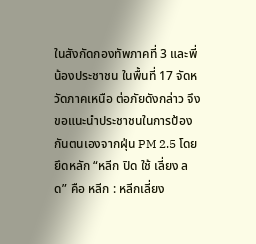ในสังกัดกองทัพภาคที่ 3 และพี่น้องประชาชน ในพื้นที่ 17 จัดหวัดภาคเหนือ ต่อภัยดังกล่าว จึงขอแนะนำประชาชนในการป้องกันตนเองจากฝุ่น PM 2.5 โดยยึดหลัก “หลีก ปิด ใช้ เลี่ยง ลด” คือ หลีก : หลีกเลี่ยง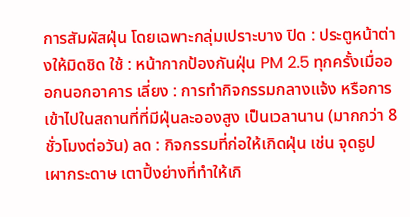การสัมผัสฝุ่น โดยเฉพาะกลุ่มเปราะบาง ปิด : ประตูหน้าต่างให้มิดชิด ใช้ : หน้ากากป้องกันฝุ่น PM 2.5 ทุกครั้งเมื่อออกนอกอาคาร เลี่ยง : การทำกิจกรรมกลางแจ้ง หรือการเข้าไปในสถานที่ที่มีฝุ่นละอองสูง เป็นเวลานาน (มากกว่า 8 ชั่วโมงต่อวัน) ลด : กิจกรรมที่ก่อให้เกิดฝุ่น เช่น จุดธูป เผากระดาษ เตาปิ้งย่างที่ทําให้เกิ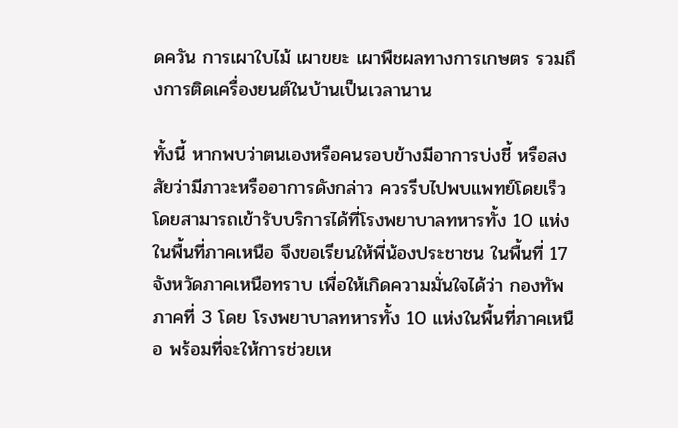ดควัน การเผาใบไม้ เผาขยะ เผาพืชผลทางการเกษตร รวมถึงการติดเครื่องยนต์ในบ้านเป็นเวลานาน

ทั้งนี้ หากพบว่าตนเองหรือคนรอบข้างมีอาการบ่งชี้ หรือสงสัยว่ามีภาวะหรืออาการดังกล่าว ควรรีบไปพบแพทย์โดยเร็ว โดยสามารถเข้ารับบริการได้ที่โรงพยาบาลทหารทั้ง 10 แห่งในพื้นที่ภาคเหนือ จึงขอเรียนให้พี่น้องประชาชน ในพื้นที่ 17 จังหวัดภาคเหนือทราบ เพื่อให้เกิดความมั่นใจได้ว่า กองทัพภาคที่ 3 โดย โรงพยาบาลทหารทั้ง 10 แห่งในพื้นที่ภาคเหนือ พร้อมที่จะให้การช่วยเห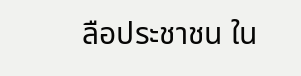ลือประชาชน ใน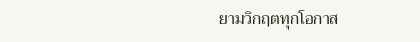ยามวิกฤตทุกโอกาส